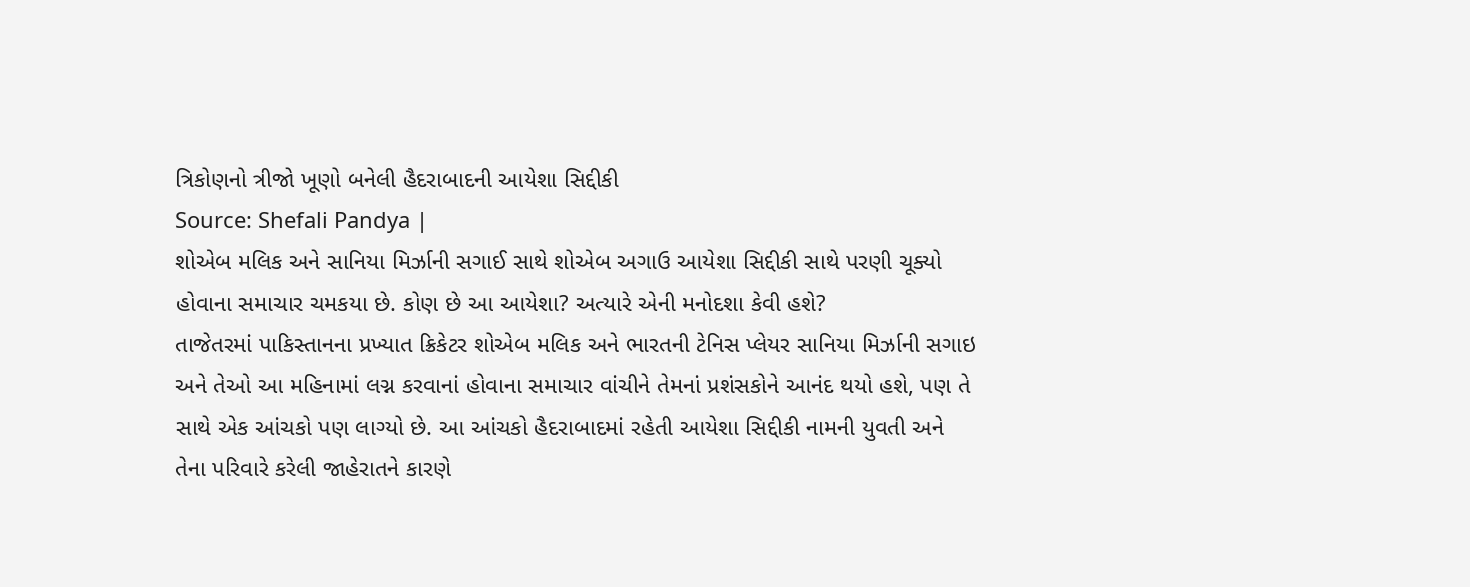ત્રિકોણનો ત્રીજો ખૂણો બનેલી હૈદરાબાદની આયેશા સિદ્દીકી
Source: Shefali Pandya |
શોએબ મલિક અને સાનિયા મિર્ઝાની સગાઈ સાથે શોએબ અગાઉ આયેશા સિદ્દીકી સાથે પરણી ચૂક્યો હોવાના સમાચાર ચમકયા છે. કોણ છે આ આયેશા? અત્યારે એની મનોદશા કેવી હશે?
તાજેતરમાં પાકિસ્તાનના પ્રખ્યાત ક્રિકેટર શોએબ મલિક અને ભારતની ટેનિસ પ્લેયર સાનિયા મિર્ઝાની સગાઇ અને તેઓ આ મહિનામાં લગ્ન કરવાનાં હોવાના સમાચાર વાંચીને તેમનાં પ્રશંસકોને આનંદ થયો હશે, પણ તે સાથે એક આંચકો પણ લાગ્યો છે. આ આંચકો હૈદરાબાદમાં રહેતી આયેશા સિદ્દીકી નામની યુવતી અને તેના પરિવારે કરેલી જાહેરાતને કારણે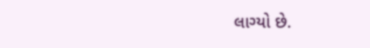લાગ્યો છે.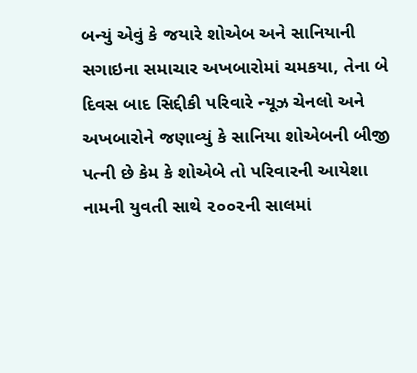બન્યું એવું કે જયારે શોએબ અને સાનિયાની સગાઇના સમાચાર અખબારોમાં ચમકયા, તેના બે દિવસ બાદ સિદ્દીકી પરિવારે ન્યૂઝ ચેનલો અને અખબારોને જણાવ્યું કે સાનિયા શોએબની બીજી પત્ની છે કેમ કે શોએબે તો પરિવારની આયેશા નામની યુવતી સાથે ૨૦૦૨ની સાલમાં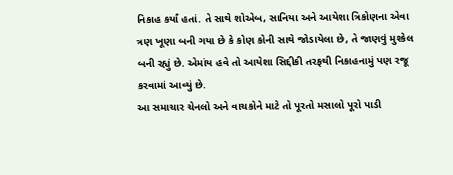નિકાહ કર્યાં હતાં. તે સાથે શોએબ, સાનિયા અને આયેશા ત્રિકોણના એવા ત્રણ ખૂણા બની ગયા છે કે કોણ કોની સાથે જોડાયેલા છે, તે જાણવું મુશ્કેલ બની રહ્યું છે. એમાંય હવે તો આયેશા સિદ્દીકી તરફથી નિકાહનામું પણ રજૂ કરવામાં આવ્યું છે.
આ સમાચાર ચેનલો અને વાચકોને માટે તો પૂરતો મસાલો પૂરો પાડી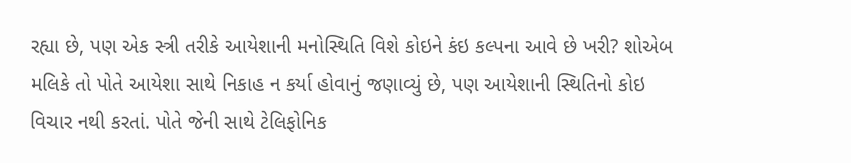રહ્યા છે, પણ એક સ્ત્રી તરીકે આયેશાની મનોસ્થિતિ વિશે કોઇને કંઇ કલ્પના આવે છે ખરી? શોએબ મલિકે તો પોતે આયેશા સાથે નિકાહ ન કર્યા હોવાનું જણાવ્યું છે, પણ આયેશાની સ્થિતિનો કોઇ વિચાર નથી કરતાં. પોતે જેની સાથે ટેલિફોનિક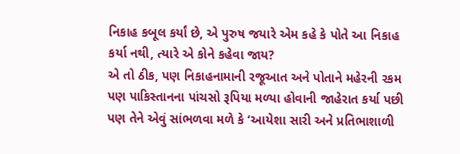નિકાહ કબૂલ કર્યાં છે, એ પુરુષ જયારે એમ કહે કે પોતે આ નિકાહ કર્યા નથી, ત્યારે એ કોને કહેવા જાય?
એ તો ઠીક, પણ નિકાહનામાની રજૂઆત અને પોતાને મહેરની રકમ પણ પાકિસ્તાનના પાંચસો રૂપિયા મળ્યા હોવાની જાહેરાત કર્યા પછી પણ તેને એવું સાંભળવા મળે કે ‘આયેશા સારી અને પ્રતિભાશાળી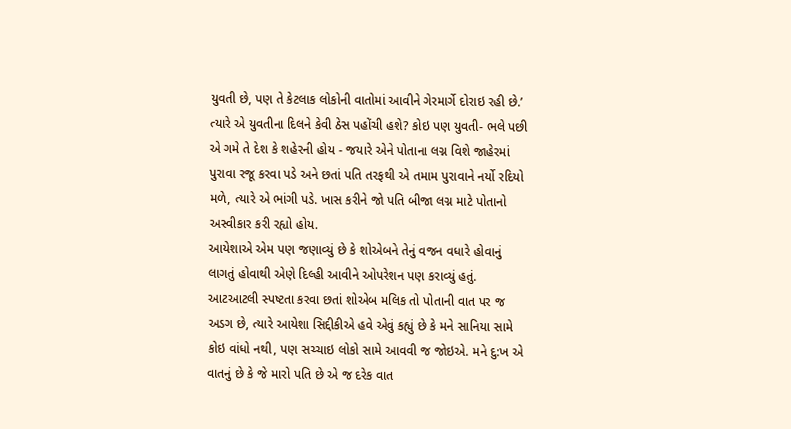યુવતી છે, પણ તે કેટલાક લોકોની વાતોમાં આવીને ગેરમાર્ગે દોરાઇ રહી છે.’ ત્યારે એ યુવતીના દિલને કેવી ઠેસ પહોંચી હશે? કોઇ પણ યુવતી- ભલે પછી એ ગમે તે દેશ કે શહેરની હોય - જયારે એને પોતાના લગ્ન વિશે જાહેરમાં પુરાવા રજૂ કરવા પડે અને છતાં પતિ તરફથી એ તમામ પુરાવાને નર્યો રદિયો મળે, ત્યારે એ ભાંગી પડે. ખાસ કરીને જો પતિ બીજા લગ્ન માટે પોતાનો અસ્વીકાર કરી રહ્યો હોય.
આયેશાએ એમ પણ જણાવ્યું છે કે શોએબને તેનું વજન વધારે હોવાનું લાગતું હોવાથી એણે દિલ્હી આવીને ઓપરેશન પણ કરાવ્યું હતું. આટઆટલી સ્પષ્ટતા કરવા છતાં શોએબ મલિક તો પોતાની વાત પર જ અડગ છે, ત્યારે આયેશા સિદ્દીકીએ હવે એવું કહ્યું છે કે મને સાનિયા સામે કોઇ વાંધો નથી, પણ સચ્ચાઇ લોકો સામે આવવી જ જોઇએ. મને દુ:ખ એ વાતનું છે કે જે મારો પતિ છે એ જ દરેક વાત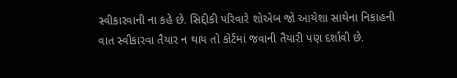સ્વીકારવાની ના કહે છે. સિદ્દીકી પરિવારે શોએબ જો આયેશા સાથેના નિકાહની વાત સ્વીકારવા તૈયાર ન થાય તો કોર્ટમાં જવાની તૈયારી પણ દર્શાવી છે.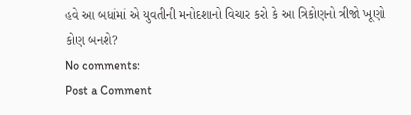હવે આ બધાંમાં એ યુવતીની મનોદશાનો વિચાર કરો કે આ ત્રિકોણનો ત્રીજો ખૂણો કોણ બનશે?
No comments:
Post a Comment